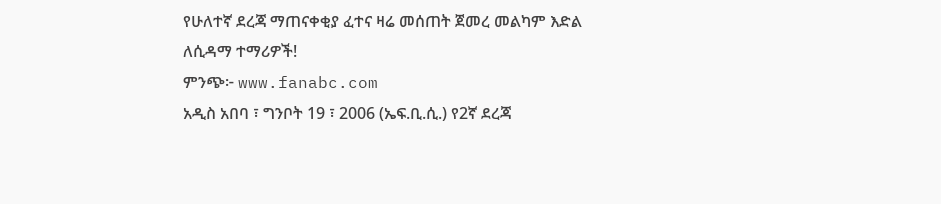የሁለተኛ ደረጃ ማጠናቀቂያ ፈተና ዛሬ መሰጠት ጀመረ መልካም እድል ለሲዳማ ተማሪዎች!
ምንጭ፦ www.fanabc.com
አዲስ አበባ ፣ ግንቦት 19 ፣ 2006 (ኤፍ.ቢ.ሲ.) የ2ኛ ደረጃ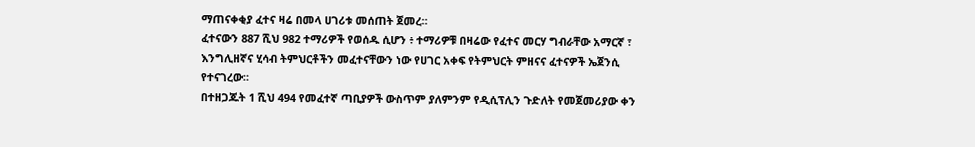ማጠናቀቂያ ፈተና ዛሬ በመላ ሀገሪቱ መሰጠት ጀመረ።
ፈተናውን 887 ሺህ 982 ተማሪዎች የወሰዱ ሲሆን ፥ ተማሪዎቹ በዛሬው የፈተና መርሃ ግብራቸው አማርኛ ፣ እንግሊዘኛና ሂሳብ ትምህርቶችን መፈተናቸውን ነው የሀገር አቀፍ የትምህርት ምዘናና ፈተናዎች ኤጀንሲ የተናገረው።
በተዘጋጁት 1 ሺህ 494 የመፈተኛ ጣቢያዎች ውስጥም ያለምንም የዲሲፕሊን ጉድለት የመጀመሪያው ቀን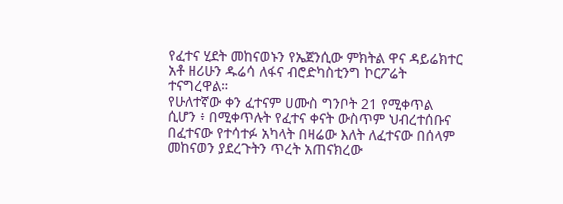የፈተና ሂደት መከናወኑን የኤጀንሲው ምክትል ዋና ዳይሬክተር አቶ ዘሪሁን ዱሬሳ ለፋና ብሮድካስቲንግ ኮርፖሬት ተናግረዋል።
የሁለተኛው ቀን ፈተናም ሀሙስ ግንቦት 21 የሚቀጥል ሲሆን ፥ በሚቀጥሉት የፈተና ቀናት ውስጥም ህብረተሰቡና በፈተናው የተሳተፉ አካላት በዛሬው እለት ለፈተናው በሰላም መከናወን ያደረጉትን ጥረት አጠናክረው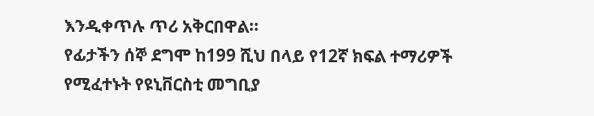እንዲቀጥሉ ጥሪ አቅርበዋል።
የፊታችን ሰኞ ደግሞ ከ199 ሺህ በላይ የ12ኛ ክፍል ተማሪዎች የሚፈተኑት የዩኒቨርስቲ መግቢያ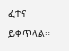ፈተና ይቀጥላል።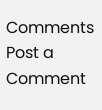Comments
Post a Comment